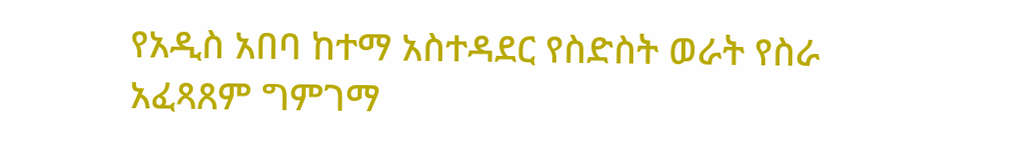የአዲስ አበባ ከተማ አስተዳደር የስድስት ወራት የስራ አፈጻጸም ግምገማ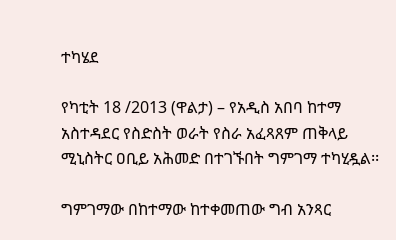ተካሄደ

የካቲት 18 /2013 (ዋልታ) – የአዲስ አበባ ከተማ አስተዳደር የስድስት ወራት የስራ አፈጻጸም ጠቅላይ ሚኒስትር ዐቢይ አሕመድ በተገኙበት ግምገማ ተካሂዷል፡፡

ግምገማው በከተማው ከተቀመጠው ግብ አንጻር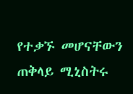የተቃኙ መሆናቸውን ጠቅላይ ሚኒስትሩ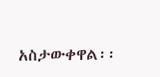አስታውቀዋል፡፡